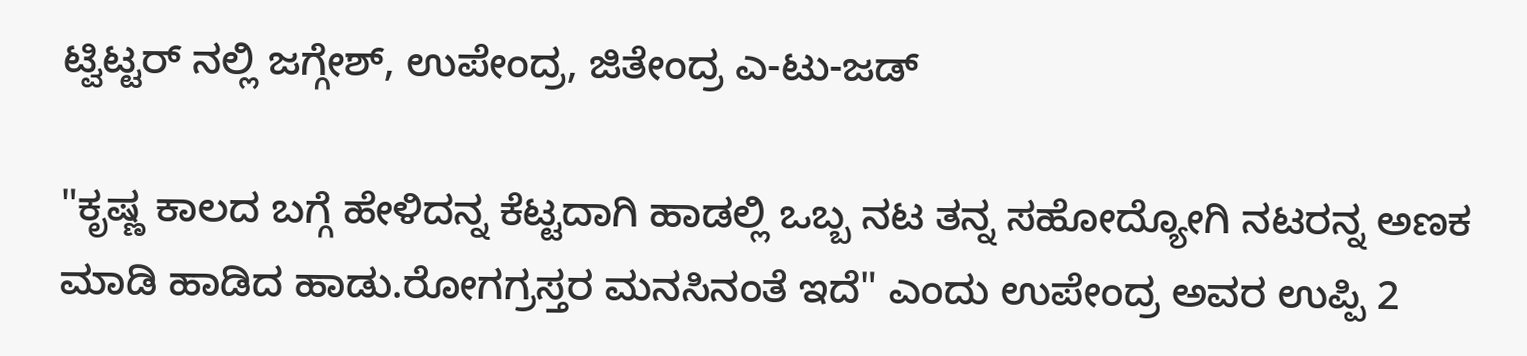ಟ್ವಿಟ್ಟರ್ ನಲ್ಲಿ ಜಗ್ಗೇಶ್, ಉಪೇಂದ್ರ, ಜಿತೇಂದ್ರ ಎ-ಟು-ಜಡ್

"ಕೃಷ್ಣ ಕಾಲದ ಬಗ್ಗೆ ಹೇಳಿದನ್ನ ಕೆಟ್ಟದಾಗಿ ಹಾಡಲ್ಲಿ ಒಬ್ಬ ನಟ ತನ್ನ ಸಹೋದ್ಯೋಗಿ ನಟರನ್ನ ಅಣಕ ಮಾಡಿ ಹಾಡಿದ ಹಾಡು.ರೋಗಗ್ರಸ್ತರ ಮನಸಿನಂತೆ ಇದೆ" ಎಂದು ಉಪೇಂದ್ರ ಅವರ ಉಪ್ಪಿ 2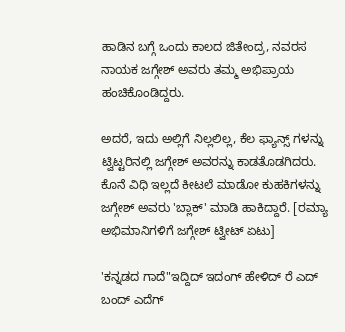ಹಾಡಿನ ಬಗ್ಗೆ ಒಂದು ಕಾಲದ ಜಿತೇಂದ್ರ, ನವರಸ ನಾಯಕ ಜಗ್ಗೇಶ್ ಅವರು ತಮ್ಮ ಅಭಿಪ್ರಾಯ ಹಂಚಿಕೊಂಡಿದ್ದರು.

ಅದರೆ, ಇದು ಅಲ್ಲಿಗೆ ನಿಲ್ಲಲಿಲ್ಲ, ಕೆಲ ಫ್ಯಾನ್ಸ್ ಗಳನ್ನು ಟ್ವಿಟ್ಟರಿನಲ್ಲಿ ಜಗ್ಗೇಶ್ ಅವರನ್ನು ಕಾಡತೊಡಗಿದರು. ಕೊನೆ ವಿಧಿ ಇಲ್ಲದೆ ಕೀಟಲೆ ಮಾಡೋ ಕುಹಕಿಗಳನ್ನು ಜಗ್ಗೇಶ್ ಅವರು 'ಬ್ಲಾಕ್' ಮಾಡಿ ಹಾಕಿದ್ದಾರೆ. [ರಮ್ಯಾ ಅಭಿಮಾನಿಗಳಿಗೆ ಜಗ್ಗೇಶ್ ಟ್ವೀಟ್ ಏಟು]

'ಕನ್ನಡದ ಗಾದೆ"ಇದ್ದಿದ್ ಇದಂಗ್ ಹೇಳಿದ್ ರೆ ಎದ್ ಬಂದ್ ಎದೆಗ್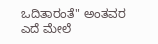ಒದಿತಾರಂತೆ" ಅಂತವರ ಎದೆ ಮೇಲೆ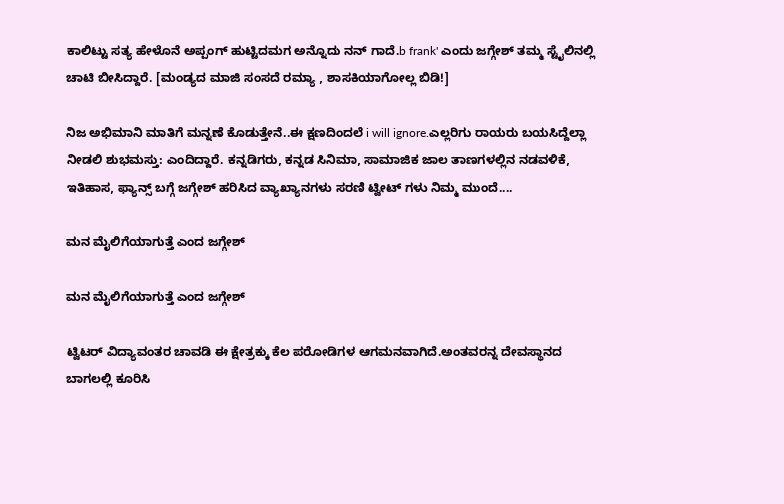ಕಾಲಿಟ್ಟು ಸತ್ಯ ಹೇಳೊನೆ ಅಪ್ಪಂಗ್ ಹುಟ್ಟಿದಮಗ ಅನ್ನೊದು ನನ್ ಗಾದೆ.b frank' ಎಂದು ಜಗ್ಗೇಶ್ ತಮ್ಮ ಸ್ಟೈಲಿನಲ್ಲಿ ಚಾಟಿ ಬೀಸಿದ್ದಾರೆ. [ಮಂಡ್ಯದ ಮಾಜಿ ಸಂಸದೆ ರಮ್ಯಾ , ಶಾಸಕಿಯಾಗೋಲ್ಲ ಬಿಡಿ!]

ನಿಜ ಅಭಿಮಾನಿ ಮಾತಿಗೆ ಮನ್ನಣೆ ಕೊಡುತ್ತೇನೆ..ಈ ಕ್ಷಣದಿಂದಲೆ i will ignore.ಎಲ್ಲರಿಗು ರಾಯರು ಬಯಸಿದ್ದೆಲ್ಲಾ ನೀಡಲಿ ಶುಭಮಸ್ತು: ಎಂದಿದ್ದಾರೆ. ಕನ್ನಡಿಗರು, ಕನ್ನಡ ಸಿನಿಮಾ, ಸಾಮಾಜಿಕ ಜಾಲ ತಾಣಗಳಲ್ಲಿನ ನಡವಳಿಕೆ, ಇತಿಹಾಸ, ಫ್ಯಾನ್ಸ್ ಬಗ್ಗೆ ಜಗ್ಗೇಶ್ ಹರಿಸಿದ ವ್ಯಾಖ್ಯಾನಗಳು ಸರಣಿ ಟ್ವೀಟ್ ಗಳು ನಿಮ್ಮ ಮುಂದೆ....

ಮನ ಮೈಲಿಗೆಯಾಗುತ್ತೆ ಎಂದ ಜಗ್ಗೇಶ್

ಮನ ಮೈಲಿಗೆಯಾಗುತ್ತೆ ಎಂದ ಜಗ್ಗೇಶ್

ಟ್ವಿಟರ್ ವಿದ್ಯಾವಂತರ ಚಾವಡಿ ಈ ಕ್ಷೇತ್ರಕ್ಕು ಕೆಲ ಪರೋಡಿಗಳ ಆಗಮನವಾಗಿದೆ.ಅಂತವರನ್ನ ದೇವಸ್ಥಾನದ ಬಾಗಲಲ್ಲಿ ಕೂರಿಸಿ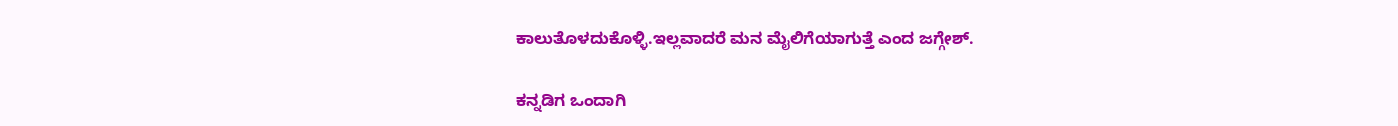ಕಾಲುತೊಳದುಕೊಳ್ಳಿ.ಇಲ್ಲವಾದರೆ ಮನ ಮೈಲಿಗೆಯಾಗುತ್ತೆ ಎಂದ ಜಗ್ಗೇಶ್.

ಕನ್ನಡಿಗ ಒಂದಾಗಿ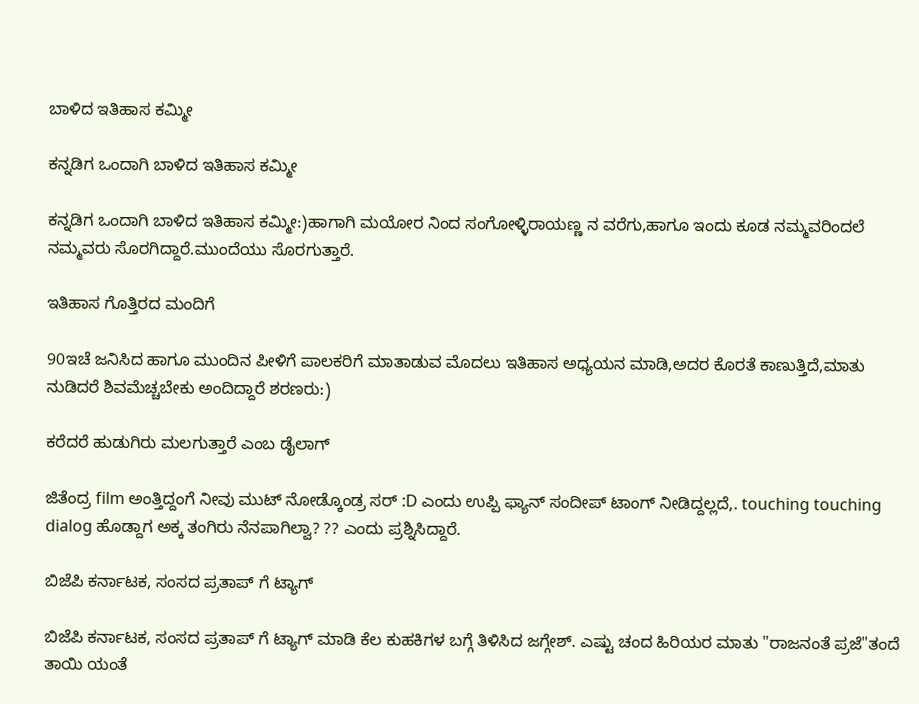ಬಾಳಿದ ಇತಿಹಾಸ ಕಮ್ಮೀ

ಕನ್ನಡಿಗ ಒಂದಾಗಿ ಬಾಳಿದ ಇತಿಹಾಸ ಕಮ್ಮೀ

ಕನ್ನಡಿಗ ಒಂದಾಗಿ ಬಾಳಿದ ಇತಿಹಾಸ ಕಮ್ಮೀ:)ಹಾಗಾಗಿ ಮಯೋರ ನಿಂದ ಸಂಗೋಳ್ಳಿರಾಯಣ್ಣ ನ ವರೆಗು,ಹಾಗೂ ಇಂದು ಕೂಡ ನಮ್ಮವರಿಂದಲೆ ನಮ್ಮವರು ಸೊರಗಿದ್ದಾರೆ.ಮುಂದೆಯು ಸೊರಗುತ್ತಾರೆ.

ಇತಿಹಾಸ ಗೊತ್ತಿರದ ಮಂದಿಗೆ

90ಇಚೆ ಜನಿಸಿದ ಹಾಗೂ ಮುಂದಿನ ಪೀಳಿಗೆ ಪಾಲಕರಿಗೆ ಮಾತಾಡುವ ಮೊದಲು ಇತಿಹಾಸ ಅಧ್ಯಯನ ಮಾಡಿ,ಅದರ ಕೊರತೆ ಕಾಣುತ್ತಿದೆ,ಮಾತು ನುಡಿದರೆ ಶಿವಮೆಚ್ಚಬೇಕು ಅಂದಿದ್ದಾರೆ ಶರಣರು:)

ಕರೆದರೆ ಹುಡುಗಿರು ಮಲಗುತ್ತಾರೆ ಎಂಬ ಡೈಲಾಗ್

ಜಿತೆಂದ್ರ film ಅಂತ್ತಿದ್ದಂಗೆ ನೀವು ಮುಟ್ ನೋಡ್ಕೊಂಡ್ರ ಸರ್ :D ಎಂದು ಉಪ್ಪಿ ಫ್ಯಾನ್ ಸಂದೀಪ್ ಟಾಂಗ್ ನೀಡಿದ್ದಲ್ಲದೆ,. touching touching dialog ಹೊಡ್ದಾಗ ಅಕ್ಕ ತಂಗಿರು ನೆನಪಾಗಿಲ್ವಾ? ?? ಎಂದು ಪ್ರಶ್ನಿಸಿದ್ದಾರೆ.

ಬಿಜೆಪಿ ಕರ್ನಾಟಕ, ಸಂಸದ ಪ್ರತಾಪ್ ಗೆ ಟ್ಯಾಗ್

ಬಿಜೆಪಿ ಕರ್ನಾಟಕ, ಸಂಸದ ಪ್ರತಾಪ್ ಗೆ ಟ್ಯಾಗ್ ಮಾಡಿ ಕೆಲ ಕುಹಕಿಗಳ ಬಗ್ಗೆ ತಿಳಿಸಿದ ಜಗ್ಗೇಶ್. ಎಷ್ಟು ಚಂದ ಹಿರಿಯರ ಮಾತು "ರಾಜನಂತೆ ಪ್ರಜೆ"ತಂದೆ ತಾಯಿ ಯಂತೆ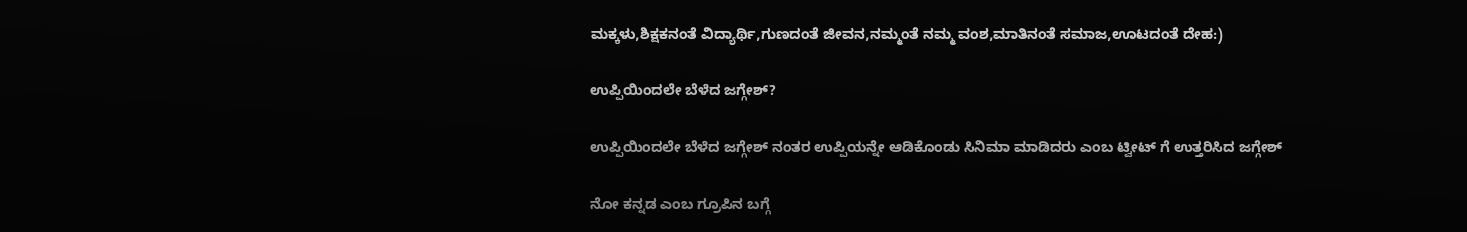ಮಕ್ಕಳು,ಶಿಕ್ಷಕನಂತೆ ವಿದ್ಯಾರ್ಥಿ,ಗುಣದಂತೆ ಜೀವನ,ನಮ್ಮಂತೆ ನಮ್ಮ ವಂಶ,ಮಾತಿನಂತೆ ಸಮಾಜ,ಊಟದಂತೆ ದೇಹ:)

ಉಪ್ಪಿಯಿಂದಲೇ ಬೆಳೆದ ಜಗ್ಗೇಶ್?

ಉಪ್ಪಿಯಿಂದಲೇ ಬೆಳೆದ ಜಗ್ಗೇಶ್ ನಂತರ ಉಪ್ಪಿಯನ್ನೇ ಆಡಿಕೊಂಡು ಸಿನಿಮಾ ಮಾಡಿದರು ಎಂಬ ಟ್ವೀಟ್ ಗೆ ಉತ್ತರಿಸಿದ ಜಗ್ಗೇಶ್

ನೋ ಕನ್ನಡ ಎಂಬ ಗ್ರೂಪಿನ ಬಗ್ಗೆ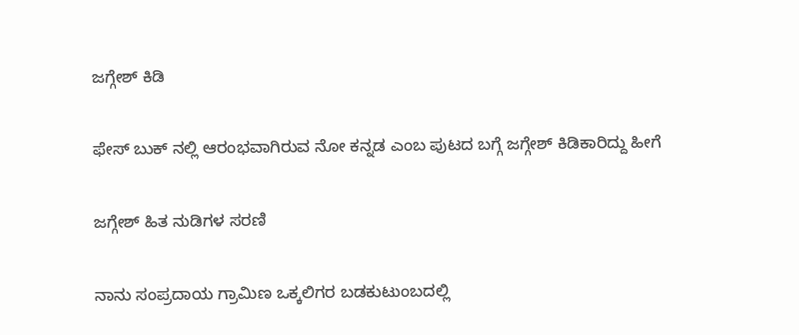ಜಗ್ಗೇಶ್ ಕಿಡಿ

ಫೇಸ್ ಬುಕ್ ನಲ್ಲಿ ಆರಂಭವಾಗಿರುವ ನೋ ಕನ್ನಡ ಎಂಬ ಪುಟದ ಬಗ್ಗೆ ಜಗ್ಗೇಶ್ ಕಿಡಿಕಾರಿದ್ದು ಹೀಗೆ

ಜಗ್ಗೇಶ್ ಹಿತ ನುಡಿಗಳ ಸರಣಿ

ನಾನು ಸಂಪ್ರದಾಯ ಗ್ರಾಮಿಣ ಒಕ್ಕಲಿಗರ ಬಡಕುಟುಂಬದಲ್ಲಿ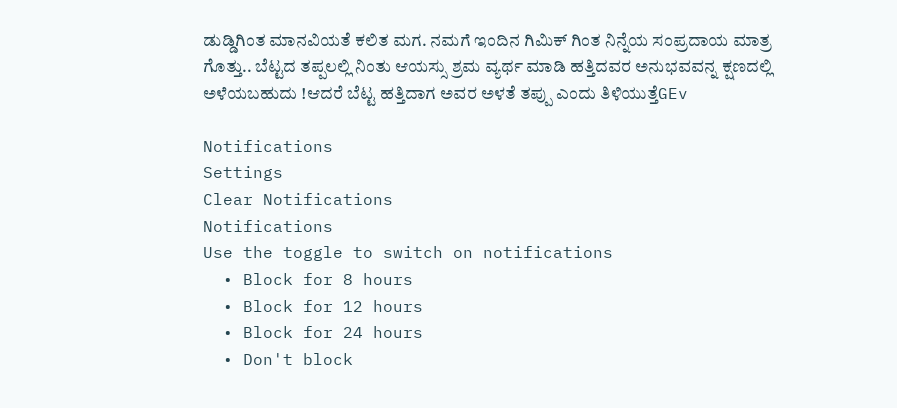ಡುಡ್ಡಿಗಿಂತ ಮಾನವಿಯತೆ ಕಲಿತ ಮಗ. ನಮಗೆ ಇಂದಿನ ಗಿಮಿಕ್ ಗಿಂತ ನಿನ್ನೆಯ ಸಂಪ್ರದಾಯ ಮಾತ್ರ ಗೊತ್ತು.. ಬೆಟ್ಟದ ತಪ್ಪಲಲ್ಲಿ ನಿಂತು ಆಯಸ್ಸು ಶ್ರಮ ವ್ಯರ್ಥ ಮಾಡಿ ಹತ್ತಿದವರ ಅನುಭವವನ್ನ ಕ್ಷಣದಲ್ಲಿ ಅಳೆಯಬಹುದು !ಆದರೆ ಬೆಟ್ಟ ಹತ್ತಿದಾಗ ಅವರ ಅಳತೆ ತಪ್ಪು ಎಂದು ತಿಳಿಯುತ್ತೆGEv

Notifications
Settings
Clear Notifications
Notifications
Use the toggle to switch on notifications
  • Block for 8 hours
  • Block for 12 hours
  • Block for 24 hours
  • Don't block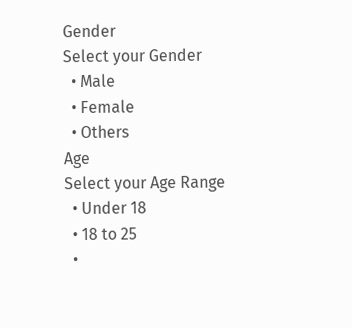Gender
Select your Gender
  • Male
  • Female
  • Others
Age
Select your Age Range
  • Under 18
  • 18 to 25
  •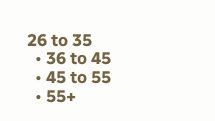26 to 35
  • 36 to 45
  • 45 to 55
  • 55+